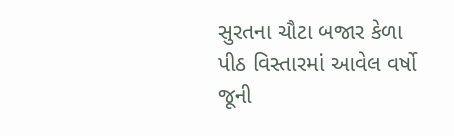સુરતના ચૌટા બજાર કેળા પીઠ વિસ્તારમાં આવેલ વર્ષો જૂની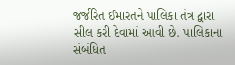જર્જરિત ઈમારતને પાલિકા તંત્ર દ્વારા સીલ કરી દેવામાં આવી છે. પાલિકાના સંબંધિત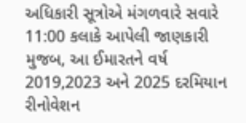અધિકારી સૂત્રોએ મંગળવારે સવારે 11:00 કલાકે આપેલી જાણકારી મુજબ, આ ઈમારતને વર્ષ 2019,2023 અને 2025 દરમિયાન રીનોવેશન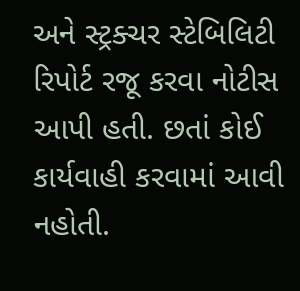અને સ્ટ્રક્ચર સ્ટેબિલિટી રિપોર્ટ રજૂ કરવા નોટીસ આપી હતી. છતાં કોઈ કાર્યવાહી કરવામાં આવી નહોતી.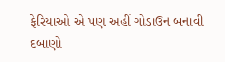ફેરિયાઓ એ પણ અહીં ગોડાઉન બનાવી દબાણો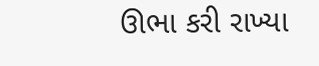ઊભા કરી રાખ્યા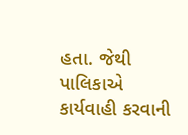હતા. જેથી પાલિકાએ કાર્યવાહી કરવાની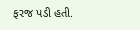ફરજ પડી હતી.